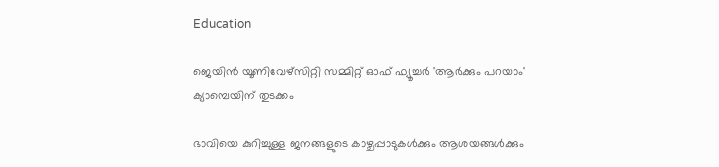Education

ജെയിന്‍ യൂണിവേഴ്സിറ്റി സമ്മിറ്റ് ഓഫ് ഫ്യൂച്ചര്‍ 'ആര്‍ക്കും പറയാം' ക്യാമ്പെയിന് തുടക്കം

ഭാവിയെ കുറിച്ചുള്ള ജനങ്ങളുടെ കാഴ്ചപ്പാടുകള്‍ക്കും ആശയങ്ങള്‍ക്കും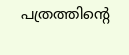പത്രത്തിന്റെ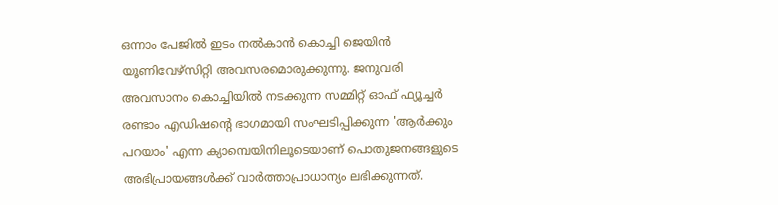ഒന്നാം പേജില്‍ ഇടം നല്‍കാന്‍ കൊച്ചി ജെയിന്‍ യൂണിവേഴ്സിറ്റി അവസരമൊരുക്കുന്നു. ജനുവരി അവസാനം കൊച്ചിയില്‍ നടക്കുന്ന സമ്മിറ്റ് ഓഫ് ഫ്യൂച്ചര്‍ രണ്ടാം എഡിഷന്റെ ഭാഗമായി സംഘടിപ്പിക്കുന്ന 'ആര്‍ക്കും പറയാം' എന്ന ക്യാമ്പെയിനിലൂടെയാണ് പൊതുജനങ്ങളുടെ അഭിപ്രായങ്ങള്‍ക്ക് വാര്‍ത്താപ്രാധാന്യം ലഭിക്കുന്നത്.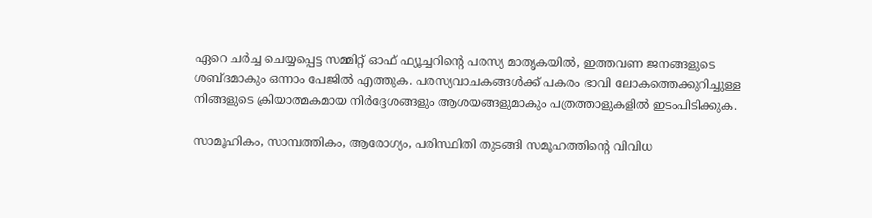ഏറെ ചര്‍ച്ച ചെയ്യപ്പെട്ട സമ്മിറ്റ് ഓഫ് ഫ്യൂച്ചറിന്റെ പരസ്യ മാതൃകയില്‍, ഇത്തവണ ജനങ്ങളുടെ ശബ്ദമാകും ഒന്നാം പേജില്‍ എത്തുക. പരസ്യവാചകങ്ങള്‍ക്ക് പകരം ഭാവി ലോകത്തെക്കുറിച്ചുള്ള നിങ്ങളുടെ ക്രിയാത്മകമായ നിര്‍ദ്ദേശങ്ങളും ആശയങ്ങളുമാകും പത്രത്താളുകളില്‍ ഇടംപിടിക്കുക.

സാമൂഹികം, സാമ്പത്തികം, ആരോഗ്യം, പരിസ്ഥിതി തുടങ്ങി സമൂഹത്തിന്റെ വിവിധ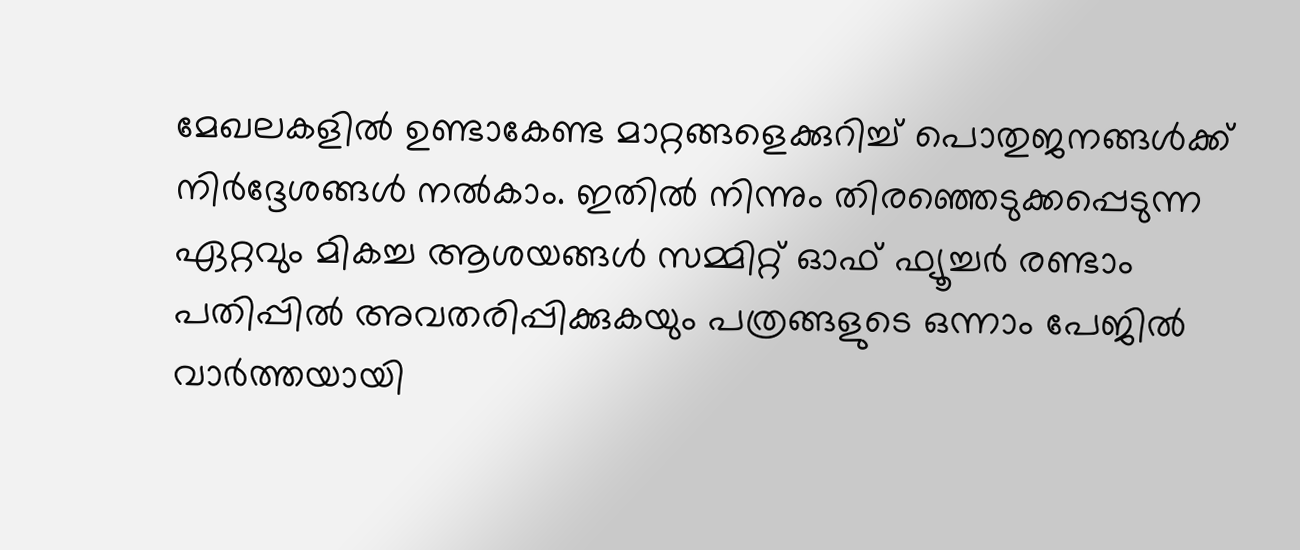മേഖലകളില്‍ ഉണ്ടാകേണ്ട മാറ്റങ്ങളെക്കുറിച്ച് പൊതുജനങ്ങള്‍ക്ക് നിര്‍ദ്ദേശങ്ങള്‍ നല്‍കാം. ഇതില്‍ നിന്നും തിരഞ്ഞെടുക്കപ്പെടുന്ന ഏറ്റവും മികച്ച ആശയങ്ങള്‍ സമ്മിറ്റ് ഓഫ് ഫ്യൂച്ചര്‍ രണ്ടാം പതിപ്പില്‍ അവതരിപ്പിക്കുകയും പത്രങ്ങളുടെ ഒന്നാം പേജില്‍ വാര്‍ത്തയായി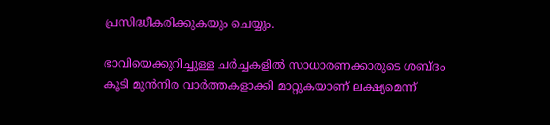പ്രസിദ്ധീകരിക്കുകയും ചെയ്യും.

ഭാവിയെക്കുറിച്ചുള്ള ചര്‍ച്ചകളില്‍ സാധാരണക്കാരുടെ ശബ്ദം കൂടി മുന്‍നിര വാര്‍ത്തകളാക്കി മാറ്റുകയാണ് ലക്ഷ്യമെന്ന്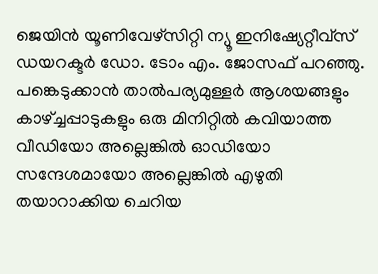ജെയിന്‍ യൂണിവേഴ്സിറ്റി ന്യൂ ഇനിഷ്യേറ്റീവ്സ് ഡയറക്ടര്‍ ഡോ. ടോം എം. ജോസഫ് പറഞ്ഞു. പങ്കെടുക്കാന്‍ താല്‍പര്യമുള്ളര്‍ ആശയങ്ങളും കാഴ്ച്ചപ്പാടുകളും ഒരു മിനിറ്റില്‍ കവിയാത്ത വീഡിയോ അല്ലെങ്കില്‍ ഓഡിയോ സന്ദേശമായോ അല്ലെങ്കില്‍ എഴുതി തയാറാക്കിയ ചെറിയ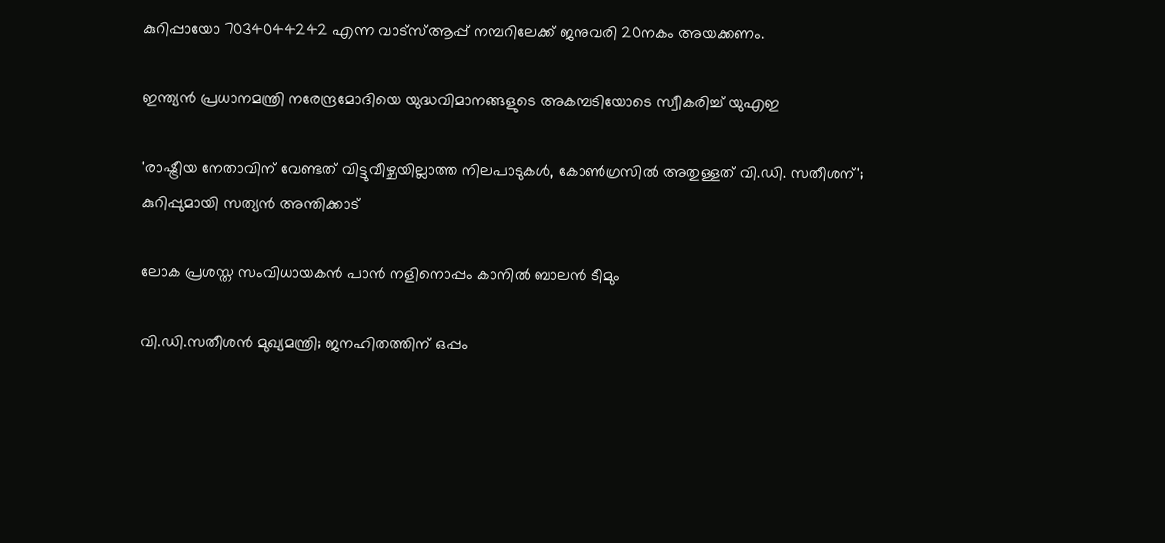കുറിപ്പായോ 7034044242 എന്ന വാട്‌സ്ആപ്പ് നമ്പറിലേക്ക് ജനുവരി 20നകം അയക്കണം.

ഇന്ത്യന്‍‍ പ്രധാനമന്ത്രി നരേന്ദ്രമോദിയെ യുദ്ധവിമാനങ്ങളുടെ അകമ്പടിയോടെ സ്വീകരിച്ച് യുഎഇ

'രാഷ്ട്രീയ നേതാവിന് വേണ്ടത് വിട്ടുവീഴ്ചയില്ലാത്ത നിലപാടുകൾ, കോൺഗ്രസിൽ അതുള്ളത് വി.ഡി. സതീശന്'; കുറിപ്പുമായി സത്യൻ അന്തിക്കാട്

ലോക പ്രശസ്ത സംവിധായകന്‍ പാന്‍ നളിനൊപ്പം കാനില്‍ ബാലന്‍ ടീമും

വി.ഡി.സതീശന്‍ മുഖ്യമന്ത്രി; ജനഹിതത്തിന് ഒപ്പം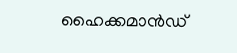ഹൈക്കമാന്‍ഡ്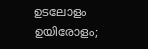ഉടലോളം ഉയിരോളം;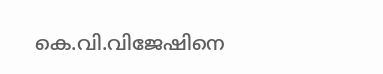കെ.വി.വിജേഷിനെ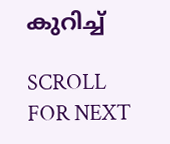കുറിച്ച്

SCROLL FOR NEXT